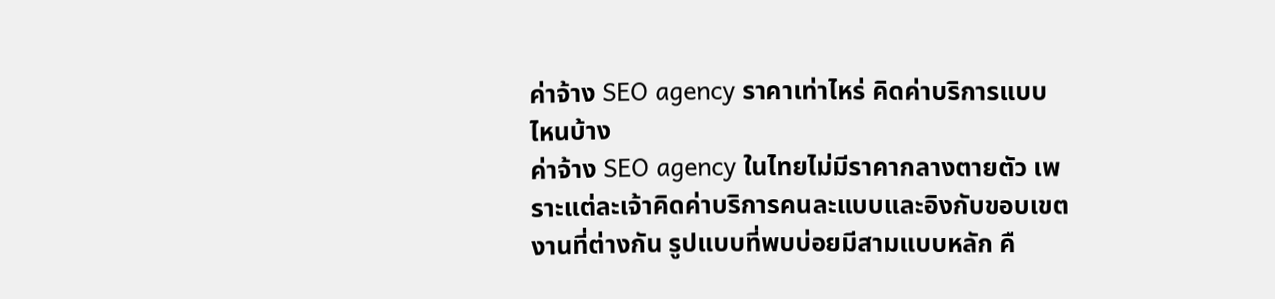ค่าจ้าง SEO agency ราคาเท่าไหร่ คิดค่าบริการแบบไหนบ้าง
ค่าจ้าง SEO agency ในไทยไม่มีราคากลางตายตัว เพราะแต่ละเจ้าคิดค่าบริการคนละแบบและอิงกับขอบเขตงานที่ต่างกัน รูปแบบที่พบบ่อยมีสามแบบหลัก คื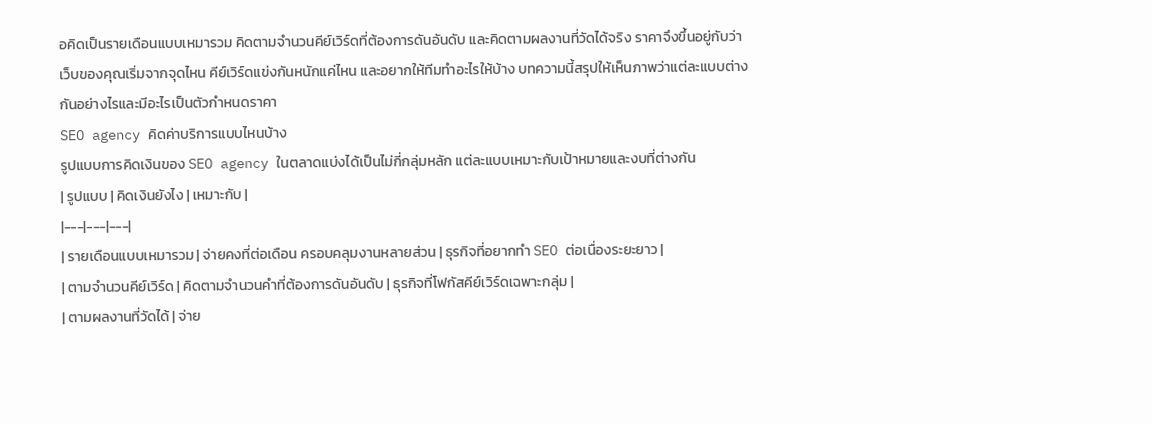อคิดเป็นรายเดือนแบบเหมารวม คิดตามจำนวนคีย์เวิร์ดที่ต้องการดันอันดับ และคิดตามผลงานที่วัดได้จริง ราคาจึงขึ้นอยู่กับว่าเว็บของคุณเริ่มจากจุดไหน คีย์เวิร์ดแข่งกันหนักแค่ไหน และอยากให้ทีมทำอะไรให้บ้าง บทความนี้สรุปให้เห็นภาพว่าแต่ละแบบต่างกันอย่างไรและมีอะไรเป็นตัวกำหนดราคา
SEO agency คิดค่าบริการแบบไหนบ้าง
รูปแบบการคิดเงินของ SEO agency ในตลาดแบ่งได้เป็นไม่กี่กลุ่มหลัก แต่ละแบบเหมาะกับเป้าหมายและงบที่ต่างกัน
| รูปแบบ | คิดเงินยังไง | เหมาะกับ |
|---|---|---|
| รายเดือนแบบเหมารวม | จ่ายคงที่ต่อเดือน ครอบคลุมงานหลายส่วน | ธุรกิจที่อยากทำ SEO ต่อเนื่องระยะยาว |
| ตามจำนวนคีย์เวิร์ด | คิดตามจำนวนคำที่ต้องการดันอันดับ | ธุรกิจที่โฟกัสคีย์เวิร์ดเฉพาะกลุ่ม |
| ตามผลงานที่วัดได้ | จ่าย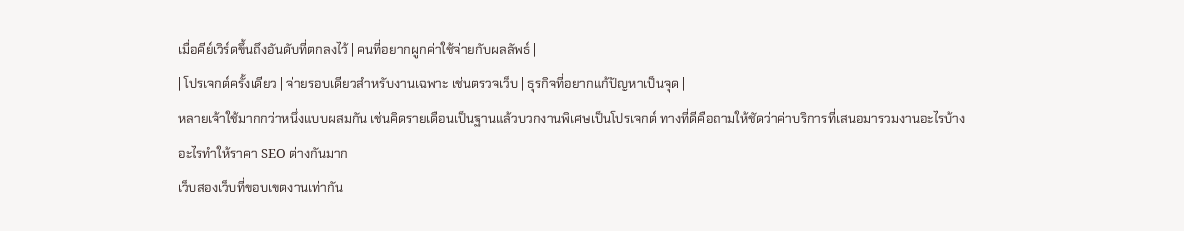เมื่อคีย์เวิร์ดขึ้นถึงอันดับที่ตกลงไว้ | คนที่อยากผูกค่าใช้จ่ายกับผลลัพธ์ |
| โปรเจกต์ครั้งเดียว | จ่ายรอบเดียวสำหรับงานเฉพาะ เช่นตรวจเว็บ | ธุรกิจที่อยากแก้ปัญหาเป็นจุด |
หลายเจ้าใช้มากกว่าหนึ่งแบบผสมกัน เช่นคิดรายเดือนเป็นฐานแล้วบวกงานพิเศษเป็นโปรเจกต์ ทางที่ดีคือถามให้ชัดว่าค่าบริการที่เสนอมารวมงานอะไรบ้าง
อะไรทำให้ราคา SEO ต่างกันมาก
เว็บสองเว็บที่ขอบเขตงานเท่ากัน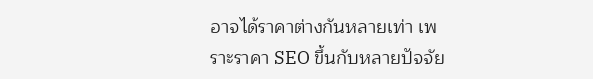อาจได้ราคาต่างกันหลายเท่า เพราะราคา SEO ขึ้นกับหลายปัจจัย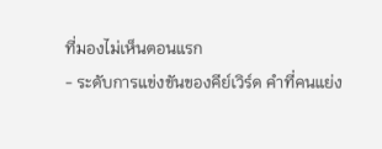ที่มองไม่เห็นตอนแรก
- ระดับการแข่งขันของคีย์เวิร์ด คำที่คนแย่ง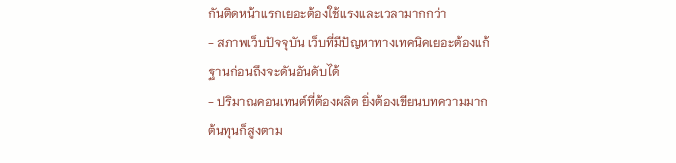กันติดหน้าแรกเยอะต้องใช้แรงและเวลามากกว่า
- สภาพเว็บปัจจุบัน เว็บที่มีปัญหาทางเทคนิคเยอะต้องแก้ฐานก่อนถึงจะดันอันดับได้
- ปริมาณคอนเทนต์ที่ต้องผลิต ยิ่งต้องเขียนบทความมาก ต้นทุนก็สูงตาม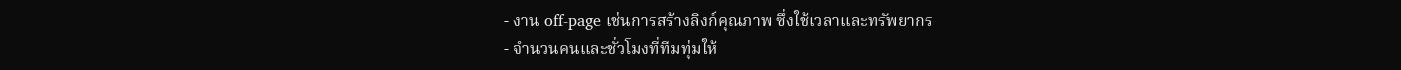- งาน off-page เช่นการสร้างลิงก์คุณภาพ ซึ่งใช้เวลาและทรัพยากร
- จำนวนคนและชั่วโมงที่ทีมทุ่มให้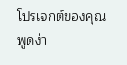โปรเจกต์ของคุณ
พูดง่า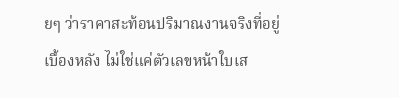ยๆ ว่าราคาสะท้อนปริมาณงานจริงที่อยู่เบื้องหลัง ไม่ใช่แค่ตัวเลขหน้าใบเส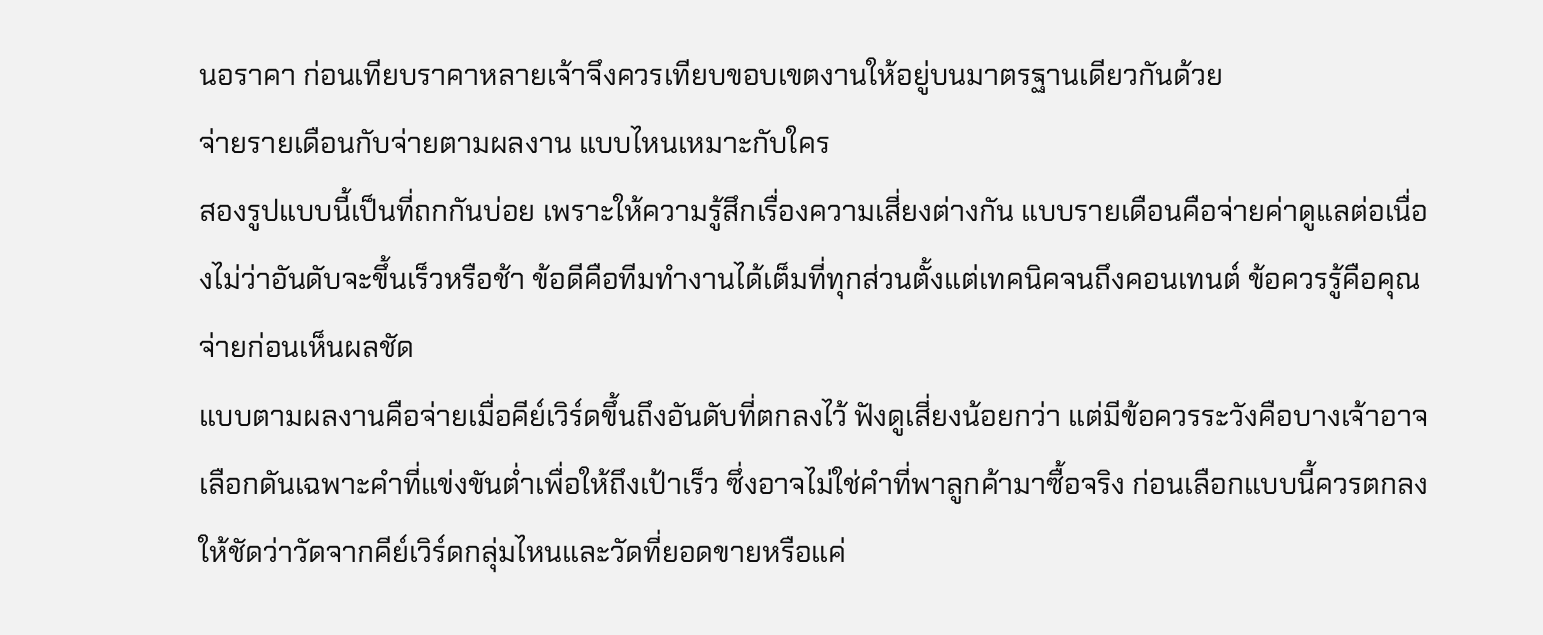นอราคา ก่อนเทียบราคาหลายเจ้าจึงควรเทียบขอบเขตงานให้อยู่บนมาตรฐานเดียวกันด้วย
จ่ายรายเดือนกับจ่ายตามผลงาน แบบไหนเหมาะกับใคร
สองรูปแบบนี้เป็นที่ถกกันบ่อย เพราะให้ความรู้สึกเรื่องความเสี่ยงต่างกัน แบบรายเดือนคือจ่ายค่าดูแลต่อเนื่องไม่ว่าอันดับจะขึ้นเร็วหรือช้า ข้อดีคือทีมทำงานได้เต็มที่ทุกส่วนตั้งแต่เทคนิคจนถึงคอนเทนต์ ข้อควรรู้คือคุณจ่ายก่อนเห็นผลชัด
แบบตามผลงานคือจ่ายเมื่อคีย์เวิร์ดขึ้นถึงอันดับที่ตกลงไว้ ฟังดูเสี่ยงน้อยกว่า แต่มีข้อควรระวังคือบางเจ้าอาจเลือกดันเฉพาะคำที่แข่งขันต่ำเพื่อให้ถึงเป้าเร็ว ซึ่งอาจไม่ใช่คำที่พาลูกค้ามาซื้อจริง ก่อนเลือกแบบนี้ควรตกลงให้ชัดว่าวัดจากคีย์เวิร์ดกลุ่มไหนและวัดที่ยอดขายหรือแค่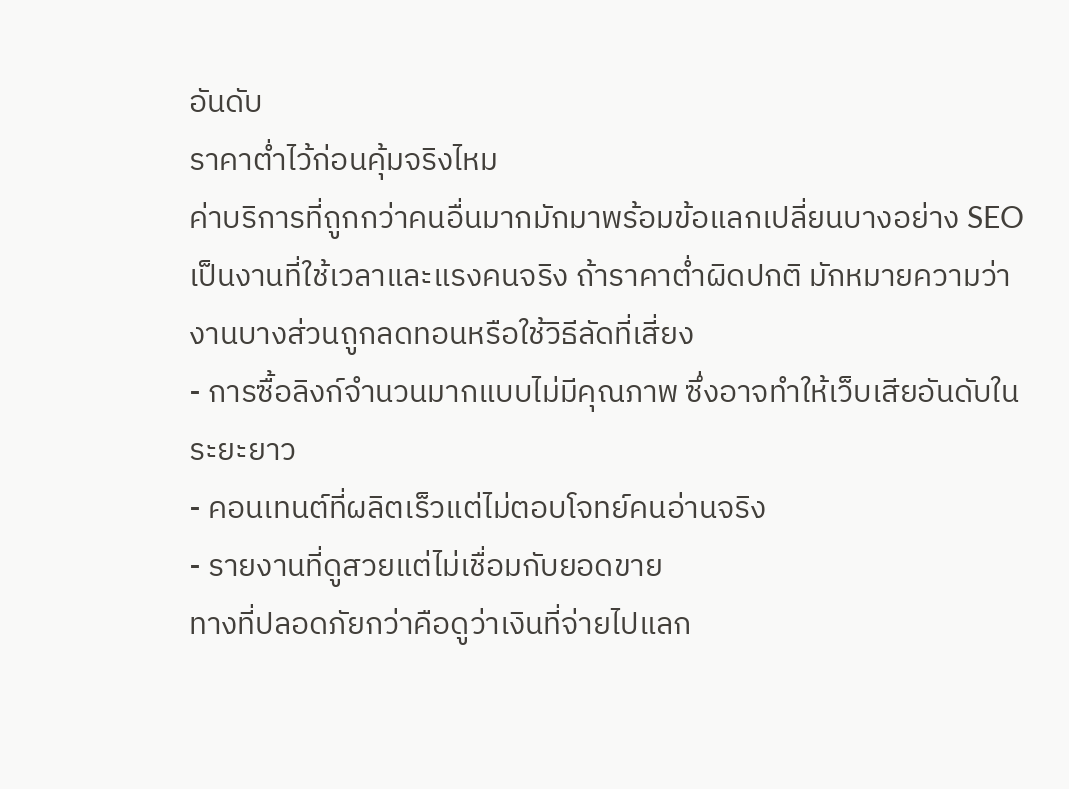อันดับ
ราคาต่ำไว้ก่อนคุ้มจริงไหม
ค่าบริการที่ถูกกว่าคนอื่นมากมักมาพร้อมข้อแลกเปลี่ยนบางอย่าง SEO เป็นงานที่ใช้เวลาและแรงคนจริง ถ้าราคาต่ำผิดปกติ มักหมายความว่างานบางส่วนถูกลดทอนหรือใช้วิธีลัดที่เสี่ยง
- การซื้อลิงก์จำนวนมากแบบไม่มีคุณภาพ ซึ่งอาจทำให้เว็บเสียอันดับในระยะยาว
- คอนเทนต์ที่ผลิตเร็วแต่ไม่ตอบโจทย์คนอ่านจริง
- รายงานที่ดูสวยแต่ไม่เชื่อมกับยอดขาย
ทางที่ปลอดภัยกว่าคือดูว่าเงินที่จ่ายไปแลก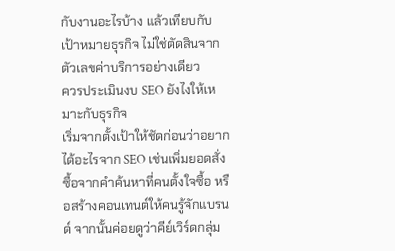กับงานอะไรบ้าง แล้วเทียบกับเป้าหมายธุรกิจ ไม่ใช่ตัดสินจากตัวเลขค่าบริการอย่างเดียว
ควรประเมินงบ SEO ยังไงให้เหมาะกับธุรกิจ
เริ่มจากตั้งเป้าให้ชัดก่อนว่าอยากได้อะไรจาก SEO เช่นเพิ่มยอดสั่งซื้อจากคำค้นหาที่คนตั้งใจซื้อ หรือสร้างคอนเทนต์ให้คนรู้จักแบรนด์ จากนั้นค่อยดูว่าคีย์เวิร์ดกลุ่ม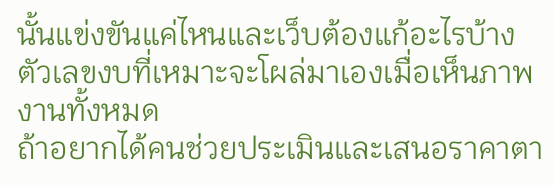นั้นแข่งขันแค่ไหนและเว็บต้องแก้อะไรบ้าง ตัวเลขงบที่เหมาะจะโผล่มาเองเมื่อเห็นภาพงานทั้งหมด
ถ้าอยากได้คนช่วยประเมินและเสนอราคาตา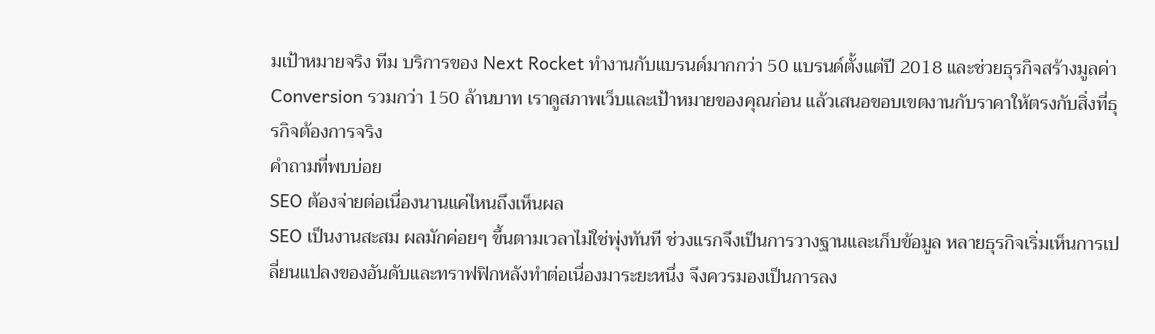มเป้าหมายจริง ทีม บริการของ Next Rocket ทำงานกับแบรนด์มากกว่า 50 แบรนด์ตั้งแต่ปี 2018 และช่วยธุรกิจสร้างมูลค่า Conversion รวมกว่า 150 ล้านบาท เราดูสภาพเว็บและเป้าหมายของคุณก่อน แล้วเสนอขอบเขตงานกับราคาให้ตรงกับสิ่งที่ธุรกิจต้องการจริง
คำถามที่พบบ่อย
SEO ต้องจ่ายต่อเนื่องนานแค่ไหนถึงเห็นผล
SEO เป็นงานสะสม ผลมักค่อยๆ ขึ้นตามเวลาไม่ใช่พุ่งทันที ช่วงแรกจึงเป็นการวางฐานและเก็บข้อมูล หลายธุรกิจเริ่มเห็นการเปลี่ยนแปลงของอันดับและทราฟฟิกหลังทำต่อเนื่องมาระยะหนึ่ง จึงควรมองเป็นการลง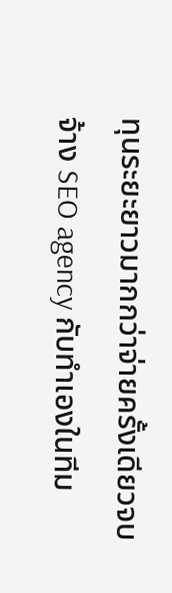ทุนระยะยาวมากกว่าจ่ายครั้งเดียวจบ
จ้าง SEO agency กับทำเองในทีม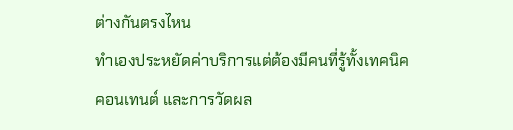ต่างกันตรงไหน
ทำเองประหยัดค่าบริการแต่ต้องมีคนที่รู้ทั้งเทคนิค คอนเทนต์ และการวัดผล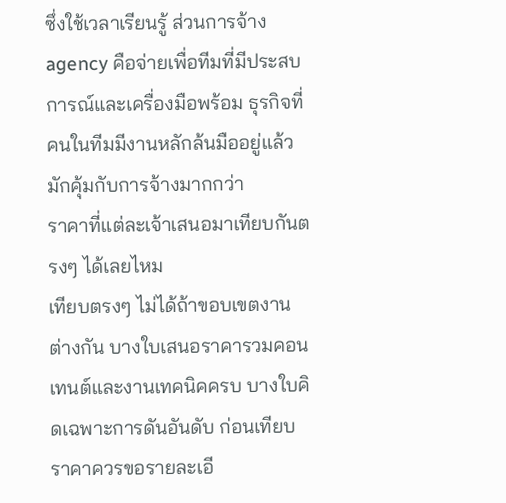ซึ่งใช้เวลาเรียนรู้ ส่วนการจ้าง agency คือจ่ายเพื่อทีมที่มีประสบการณ์และเครื่องมือพร้อม ธุรกิจที่คนในทีมมีงานหลักล้นมืออยู่แล้วมักคุ้มกับการจ้างมากกว่า
ราคาที่แต่ละเจ้าเสนอมาเทียบกันตรงๆ ได้เลยไหม
เทียบตรงๆ ไม่ได้ถ้าขอบเขตงานต่างกัน บางใบเสนอราคารวมคอนเทนต์และงานเทคนิคครบ บางใบคิดเฉพาะการดันอันดับ ก่อนเทียบราคาควรขอรายละเอี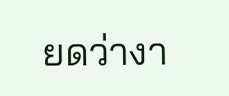ยดว่างา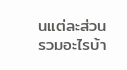นแต่ละส่วนรวมอะไรบ้า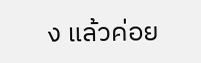ง แล้วค่อย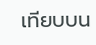เทียบบน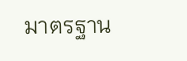มาตรฐาน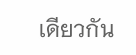เดียวกัน